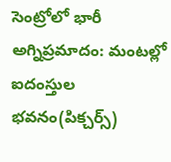సెంట్రోలో భారీ అగ్నిప్రమాదం: మంటల్లో ఐదంస్తుల భవనం(పిక్చర్స్)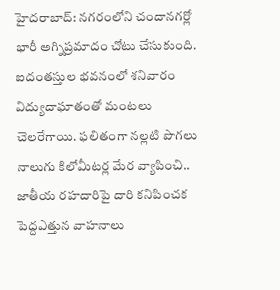హైదరాబాద్: నగరంలోని చందానగర్లో భారీ అగ్నిప్రమాదం చోటు చేసుకుంది. ఐదంతస్తుల భవనంలో శనివారం విద్యుదాఘాతంతో మంటలు చెలరేగాయి. ఫలితంగా నల్లటి పొగలు నాలుగు కిలోమీటర్ల మేర వ్యాపించి.. జాతీయ రహదారిపై దారి కనిపించక పెద్దఎత్తున వాహనాలు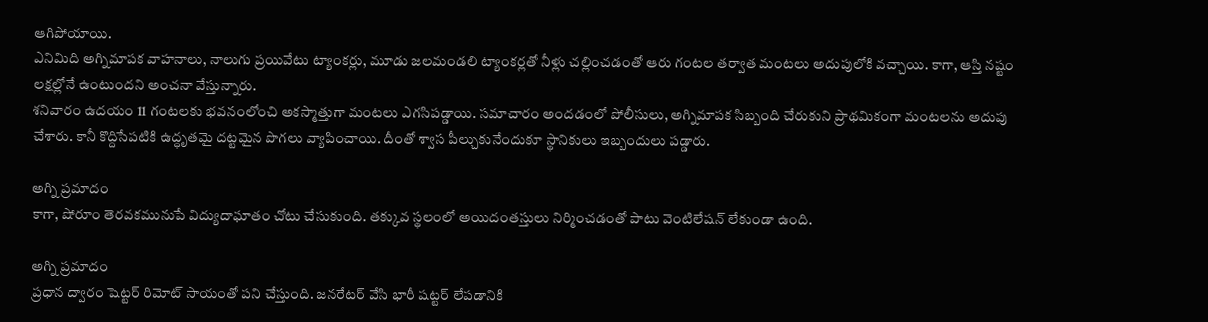ఆగిపోయాయి.
ఎనిమిది అగ్నిమాపక వాహనాలు, నాలుగు ప్రయివేటు ట్యాంకర్లు, మూడు జలమండలి ట్యాంకర్లతో నీళ్లు చల్లించడంతో ఆరు గంటల తర్వాత మంటలు అదుపులోకి వచ్చాయి. కాగా, ఆస్తి నష్టం లక్షల్లోనే ఉంటుందని అంచనా వేస్తున్నారు.
శనివారం ఉదయం 11 గంటలకు భవనంలోంచి అకస్మాత్తుగా మంటలు ఎగసిపడ్డాయి. సమాచారం అందడంలో పోలీసులు, అగ్నిమాపక సిబ్బంది చేరుకుని ప్రాథమికంగా మంటలను అదుపు చేశారు. కానీ కొద్దిసేపటికి ఉద్ధృతమై దట్టమైన పొగలు వ్యాపించాయి. దీంతో శ్వాస పీల్చుకునేందుకూ స్థానికులు ఇబ్బందులు పడ్డారు.

అగ్ని ప్రమాదం
కాగా, షోరూం తెరవకమునుపే విద్యుదాఘాతం చోటు చేసుకుంది. తక్కువ స్థలంలో అయిదంతస్తులు నిర్మించడంతో పాటు వెంటిలేషన్ లేకుండా ఉంది.

అగ్ని ప్రమాదం
ప్రధాన ద్వారం షెట్టర్ రిమోట్ సాయంతో పని చేస్తుంది. జనరేటర్ వేసి భారీ షట్టర్ లేపడానికి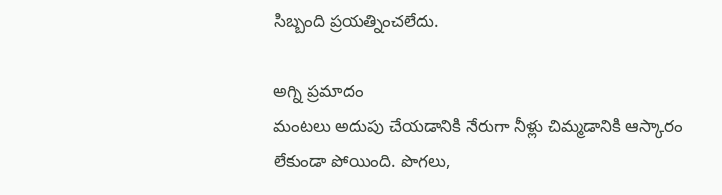సిబ్బంది ప్రయత్నించలేదు.

అగ్ని ప్రమాదం
మంటలు అదుపు చేయడానికి నేరుగా నీళ్లు చిమ్మడానికి ఆస్కారం లేకుండా పోయింది. పొగలు,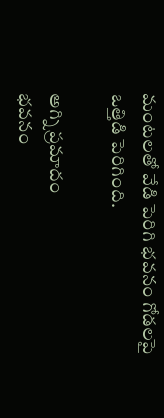మంటలతో వేడి పెరిగి భవనం గోడలపై ఒత్తిడి పెరిగింది.

అగ్ని ప్రమాదం
భవనం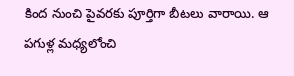కింద నుంచి పైవరకు పూర్తిగా బీటలు వారాయి. ఆ పగుళ్ల మధ్యలోంచి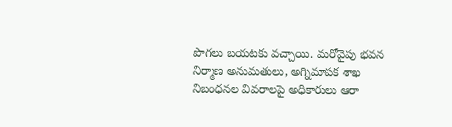పొగలు బయటకు వచ్చాయి. మరోవైపు భవన నిర్మాణ అనుమతులు, అగ్నిమాపక శాఖ నిబంధనల వివరాలపై అధికారులు ఆరా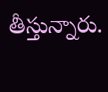తీస్తున్నారు.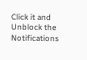Click it and Unblock the Notifications